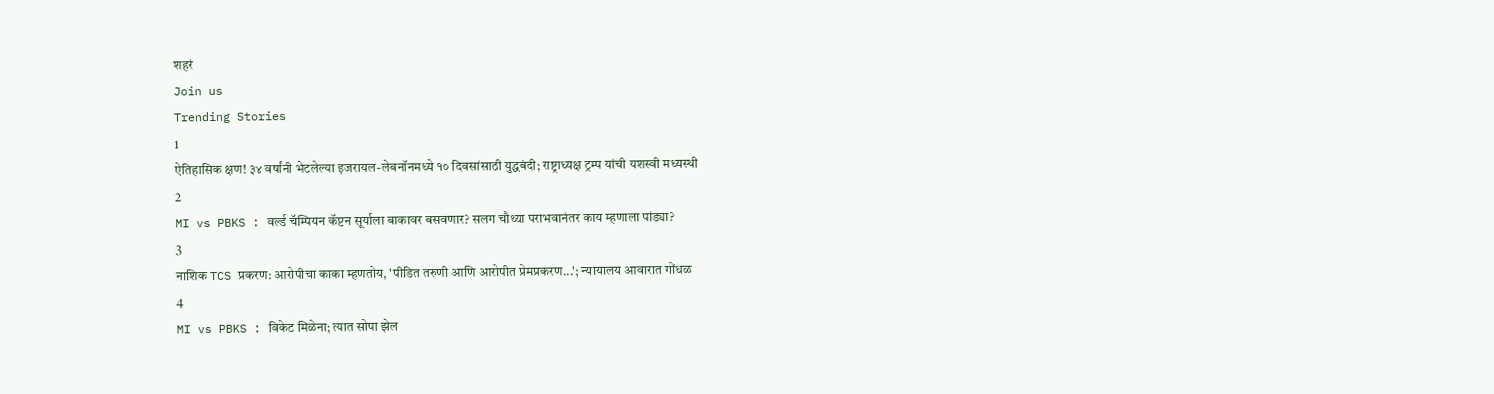शहरं
Join us
Trending Stories
1
ऐतिहासिक क्षण! ३४ वर्षांनी भेटलेल्या इजरायल-लेबनॉनमध्ये १० दिवसांसाठी युद्धबंदी; राष्ट्राध्यक्ष ट्रम्प यांची यशस्वी मध्यस्थी
2
MI vs PBKS : वर्ल्ड चॅम्पियन कॅप्टन सूर्याला बाकावर बसवणार? सलग चौथ्या पराभवानंतर काय म्हणाला पांड्या?
3
नाशिक TCS प्रकरण: आरोपीचा काका म्हणतोय, 'पीडित तरुणी आणि आरोपीत प्रेमप्रकरण...'; न्यायालय आवारात गोंधळ
4
MI vs PBKS : विकेट मिळेना; त्यात सोपा झेल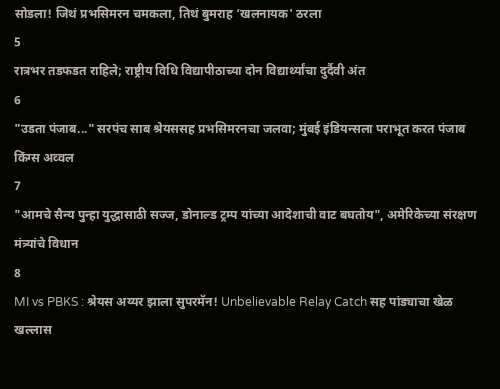सोडला! जिथं प्रभसिमरन चमकला, तिथं बुमराह ‘खलनायक' ठरला
5
रात्रभर तडफडत राहिले; राष्ट्रीय विधि विद्यापीठाच्या दोन विद्यार्थ्यांचा दुर्दैवी अंत
6
"उडता पंजाब..." सरपंच साब श्रेयससह प्रभसिमरनचा जलवा; मुंबई इंडियन्सला पराभूत करत पंजाब किंग्स अव्वल
7
"आमचे सैन्य पुन्हा युद्धासाठी सज्ज, डोनाल्ड ट्रम्प यांच्या आदेशाची वाट बघतोय", अमेरिकेच्या संरक्षण मंत्र्यांचे विधान
8
MI vs PBKS : श्रेयस अय्यर झाला सुपरमॅन! Unbelievable Relay Catch सह पांड्याचा खेळ खल्लास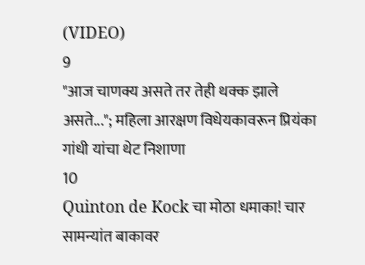(VIDEO)
9
"आज चाणक्य असते तर तेही थक्क झाले असते..."; महिला आरक्षण विधेयकावरून प्रियंका गांधी यांचा थेट निशाणा
10
Quinton de Kock चा मोठा धमाका! चार सामन्यांत बाकावर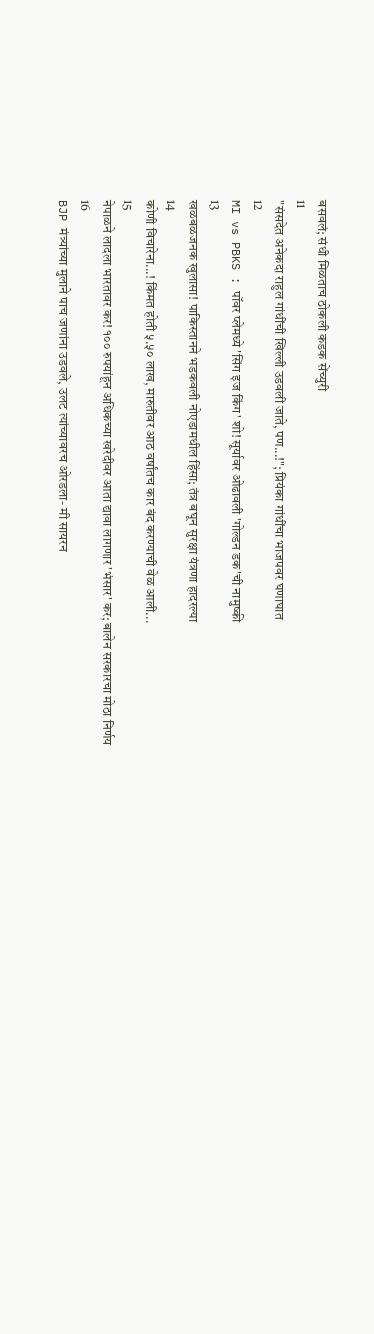बसवलं; संधी मिळताच ठोकली कडक सेंच्युरी
11
"संसदेत अनेकदा राहुल गांधींची खिल्ली उडवली जाते, पण...!"; प्रियंका गांधींचा भाजपवर घणाघात
12
MI vs PBKS : पॉवर प्लेमध्ये 'सिंग इज किंग' शो! सूर्यावर ओढावली 'गोल्डन डक'ची नामुष्की
13
खळबळजनक खुलासा! पाकिस्तानने भडकवली नोएडामधील हिंसा; तंत्र बघून सुरक्षा यंत्रणा हादरल्या
14
कोणी विचारेना...! किंमत होती ५.५० लाख, मारुतीवर आठ वर्षांतच कार बंद करण्याची वेळ आली...
15
नेपाळने लादला भारतावर कर! १०० रुपयांहून अधिकच्या खरेदीवर आता द्यावा लागणार 'भंसार' कर; बालेन सरकारचा मोठा निर्णय
16
BJP मंत्र्यांच्या मुलाने पाच जणांना उडवले, उलट त्यांच्यावरच ओरडला- मी सायरन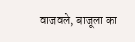वाजवले, बाजूला का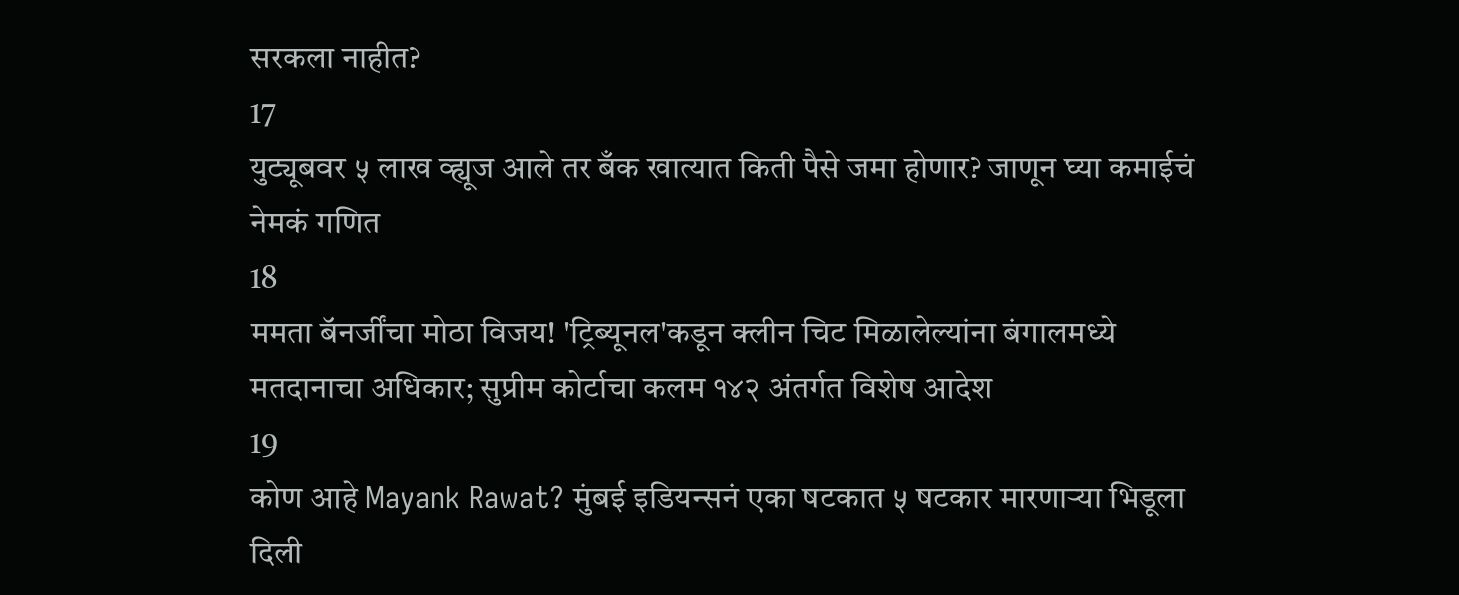सरकला नाहीत?
17
युट्यूबवर ५ लाख व्ह्यूज आले तर बँक खात्यात किती पैसे जमा होणार? जाणून घ्या कमाईचं नेमकं गणित
18
ममता बॅनर्जींचा मोठा विजय! 'ट्रिब्यूनल'कडून क्लीन चिट मिळालेल्यांना बंगालमध्ये मतदानाचा अधिकार; सुप्रीम कोर्टाचा कलम १४२ अंतर्गत विशेष आदेश
19
कोण आहे Mayank Rawat? मुंबई इडियन्सनं एका षटकात ५ षटकार मारणाऱ्या भिडूला दिली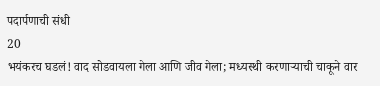पदार्पणाची संधी
20
भयंकरच घडलं! वाद सोडवायला गेला आणि जीव गेला; मध्यस्थी करणाऱ्याची चाकूने वार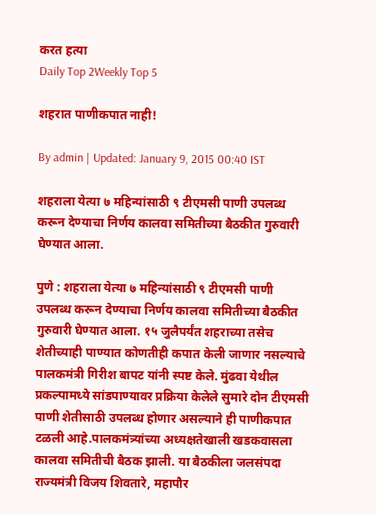करत हत्या
Daily Top 2Weekly Top 5

शहरात पाणीकपात नाही!

By admin | Updated: January 9, 2015 00:40 IST

शहराला येत्या ७ महिन्यांसाठी ९ टीएमसी पाणी उपलब्ध करून देण्याचा निर्णय कालवा समितीच्या बैठकीत गुरुवारी घेण्यात आला.

पुणे : शहराला येत्या ७ महिन्यांसाठी ९ टीएमसी पाणी उपलब्ध करून देण्याचा निर्णय कालवा समितीच्या बैठकीत गुरुवारी घेण्यात आला. १५ जुलैपर्यंत शहराच्या तसेच शेतीच्याही पाण्यात कोणतीही कपात केली जाणार नसल्याचे पालकमंत्री गिरीश बापट यांनी स्पष्ट केले. मुंढवा येथील प्रकल्पामध्ये सांडपाण्यावर प्रक्रिया केलेले सुमारे दोन टीएमसी पाणी शेतीसाठी उपलब्ध होणार असल्याने ही पाणीकपात टळली आहे.पालकमंत्र्यांच्या अध्यक्षतेखाली खडकवासला कालवा समितीची बैठक झाली. या बैठकीला जलसंपदा राज्यमंत्री विजय शिवतारे, महापौर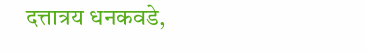दत्तात्रय धनकवडे,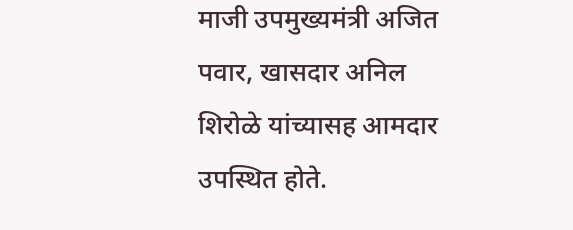माजी उपमुख्यमंत्री अजित पवार, खासदार अनिल शिरोळे यांच्यासह आमदार उपस्थित होते.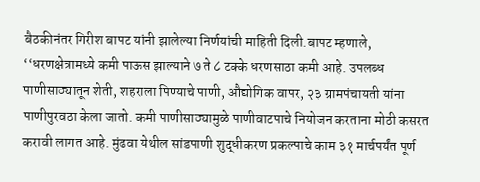बैठकीनंतर गिरीश बापट यांनी झालेल्या निर्णयांची माहिती दिली.बापट म्हणाले, ‘‘धरणक्षेत्रामध्ये कमी पाऊस झाल्याने ७ ते ८ टक्के धरणसाठा कमी आहे. उपलब्ध पाणीसाठ्यातून शेती, शहराला पिण्याचे पाणी, औद्योगिक वापर, २३ ग्रामपंचायती यांना पाणीपुरवठा केला जातो. कमी पाणीसाठ्यामुळे पाणीवाटपाचे नियोजन करताना मोठी कसरत करावी लागत आहे. मुंढवा येथील सांडपाणी शुद्धीकरण प्रकल्पाचे काम ३१ मार्चपर्यंत पूर्ण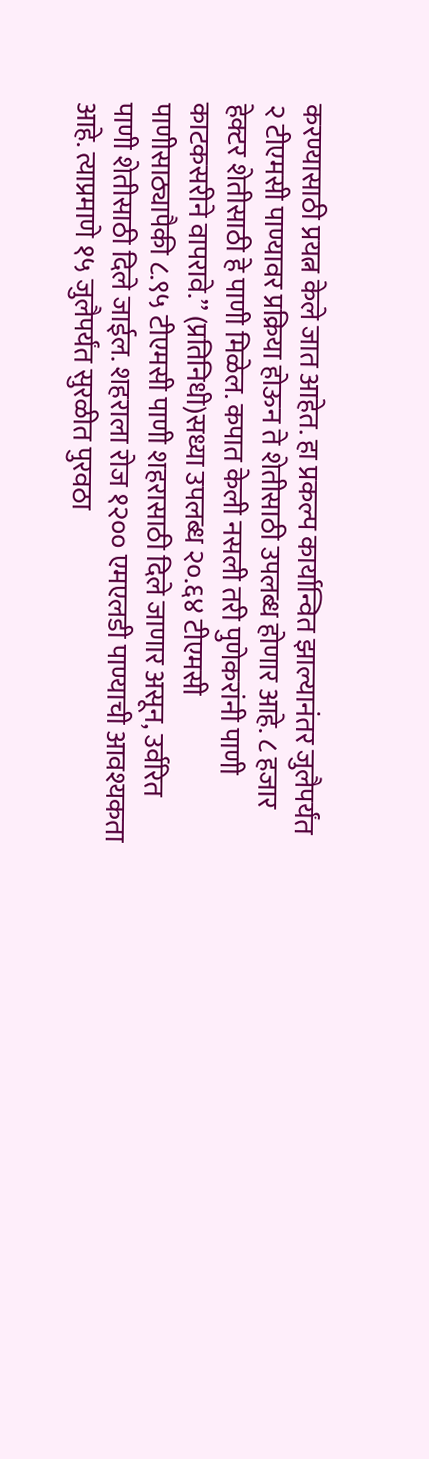करण्यासाठी प्रयत्न केले जात आहेत. हा प्रकल्प कार्यान्वित झाल्यानंतर जुलैपर्यंत २ टीएमसी पाण्यावर प्रक्रिया होऊन ते शेतीसाठी उपलब्ध होणार आहे. ८ हजार हेक्टर शेतीसाठी हे पाणी मिळेल. कपात केली नसली तरी पुणेकरांनी पाणी काटकसरीने वापरावे.’’ (प्रतिनिधी)सध्या उपलब्ध २०.६४ टीएमसी पाणीसाठ्यापैकी ८.९५ टीएमसी पाणी शहरासाठी दिले जाणार असून, उर्वरित पाणी शेतीसाठी दिले जाईल. शहराला रोज १२०० एमएलडी पाण्याची आवश्यकता आहे. त्याप्रमाणे १५ जुलैपर्यंत सुरळीत पुरवठा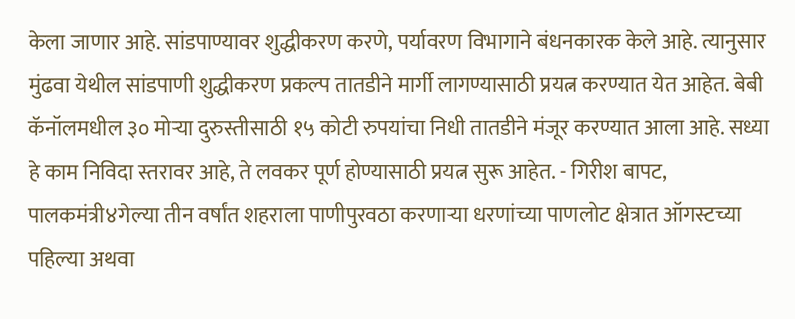केला जाणार आहे. सांडपाण्यावर शुद्धीकरण करणे, पर्यावरण विभागाने बंधनकारक केले आहे. त्यानुसार मुंढवा येथील सांडपाणी शुद्धीकरण प्रकल्प तातडीने मार्गी लागण्यासाठी प्रयत्न करण्यात येत आहेत. बेबी कॅनॉलमधील ३० मोऱ्या दुरुस्तीसाठी १५ कोटी रुपयांचा निधी तातडीने मंजूर करण्यात आला आहे. सध्या हे काम निविदा स्तरावर आहे, ते लवकर पूर्ण होण्यासाठी प्रयत्न सुरू आहेत. - गिरीश बापट, पालकमंत्री४गेल्या तीन वर्षांत शहराला पाणीपुरवठा करणाऱ्या धरणांच्या पाणलोट क्षेत्रात ऑगस्टच्या पहिल्या अथवा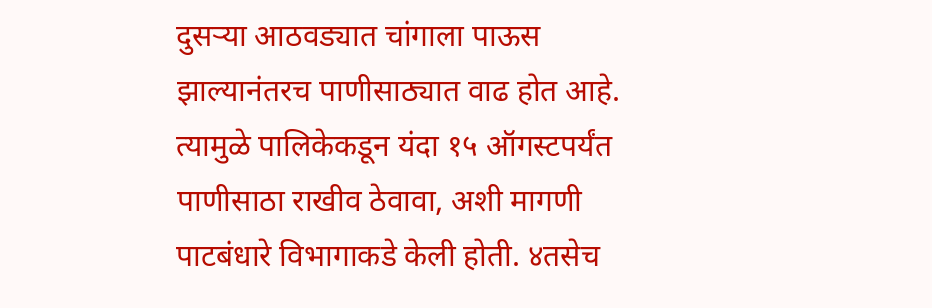दुसऱ्या आठवड्यात चांगाला पाऊस झाल्यानंतरच पाणीसाठ्यात वाढ होत आहे. त्यामुळे पालिकेकडून यंदा १५ ऑगस्टपर्यंत पाणीसाठा राखीव ठेवावा, अशी मागणी पाटबंधारे विभागाकडे केली होती. ४तसेच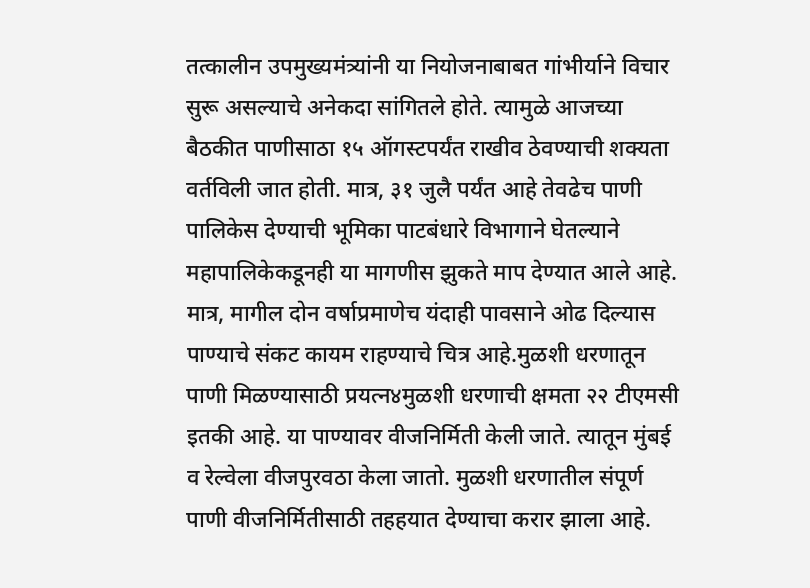तत्कालीन उपमुख्यमंत्र्यांनी या नियोजनाबाबत गांभीर्याने विचार सुरू असल्याचे अनेकदा सांगितले होते. त्यामुळे आजच्या बैठकीत पाणीसाठा १५ ऑगस्टपर्यंत राखीव ठेवण्याची शक्यता वर्तविली जात होती. मात्र, ३१ जुलै पर्यंत आहे तेवढेच पाणी पालिकेस देण्याची भूमिका पाटबंधारे विभागाने घेतल्याने महापालिकेकडूनही या मागणीस झुकते माप देण्यात आले आहे. मात्र, मागील दोन वर्षाप्रमाणेच यंदाही पावसाने ओढ दिल्यास पाण्याचे संकट कायम राहण्याचे चित्र आहे.मुळशी धरणातून पाणी मिळण्यासाठी प्रयत्न४मुळशी धरणाची क्षमता २२ टीएमसी इतकी आहे. या पाण्यावर वीजनिर्मिती केली जाते. त्यातून मुंबई व रेल्वेला वीजपुरवठा केला जातो. मुळशी धरणातील संपूर्ण पाणी वीजनिर्मितीसाठी तहहयात देण्याचा करार झाला आहे.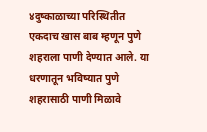४दुष्काळाच्या परिस्थितीत एकदाच खास बाब म्हणून पुणे शहराला पाणी देण्यात आले. या धरणातून भविष्यात पुणे शहरासाठी पाणी मिळावे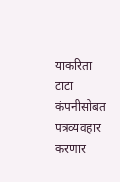याकरिता टाटा कंपनीसोबत पत्रव्यवहार करणार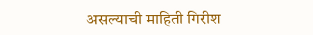असल्याची माहिती गिरीश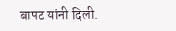बापट यांनी दिली.